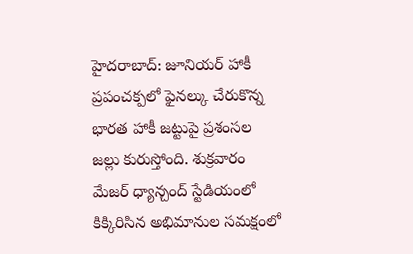హైదరాబాద్: జూనియర్ హాకీ ప్రపంచక్పలో ఫైనల్కు చేరుకొన్న భారత హాకీ జట్టుపై ప్రశంసల జల్లు కురుస్తోంది. శుక్రవారం మేజర్ ధ్యాన్చంద్ స్టేడియంలో కిక్కిరిసిన అభిమానుల సమక్షంలో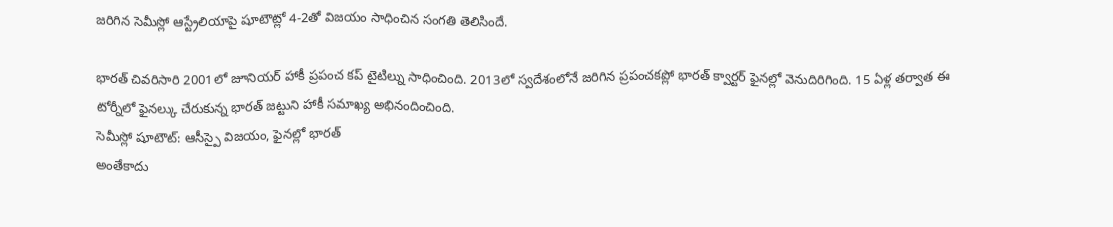జరిగిన సెమీస్లో ఆస్ట్రేలియాపై షూటౌట్లో 4-2తో విజయం సాధించిన సంగతి తెలిసిందే.

భారత్ చివరిసారి 2001లో జూనియర్ హాకీ ప్రపంచ కప్ టైటిల్ను సాధించింది. 2013లో స్వదేశంలోనే జరిగిన ప్రపంచకప్లో భారత్ క్వార్టర్ ఫైనల్లో వెనుదిరిగింది. 15 ఏళ్ల తర్వాత ఈ టోర్నీలో ఫైనల్కు చేరుకున్న భారత్ జట్టుని హాకీ సమాఖ్య అభినందించింది.
సెమీస్లో షూటౌట్: ఆసీస్పై విజయం, ఫైనల్లో భారత్
అంతేకాదు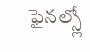ఫైనల్స్లో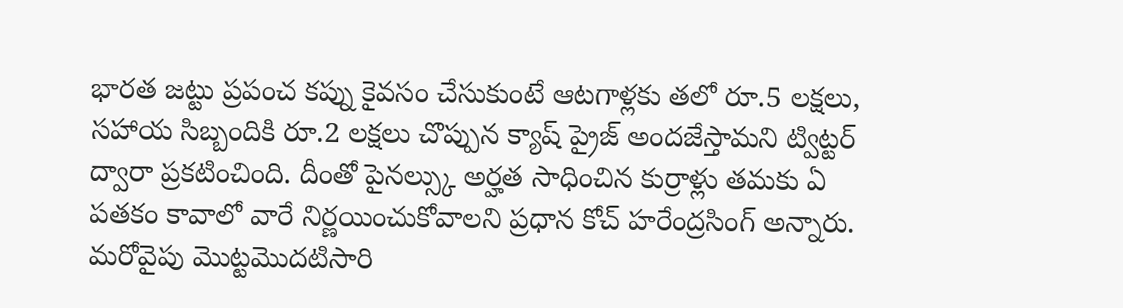భారత జట్టు ప్రపంచ కప్ను కైవసం చేసుకుంటే ఆటగాళ్లకు తలో రూ.5 లక్షలు, సహాయ సిబ్బందికి రూ.2 లక్షలు చొప్పున క్యాష్ ప్రైజ్ అందజేస్తామని ట్విట్టర్ ద్వారా ప్రకటించింది. దీంతో పైనల్స్కు అర్హత సాధించిన కుర్రాళ్లు తమకు ఏ పతకం కావాలో వారే నిర్ణయించుకోవాలని ప్రధాన కోచ్ హరేంద్రసింగ్ అన్నారు.
మరోవైపు మొట్టమొదటిసారి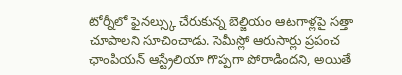టోర్నీలో ఫైనల్స్కు చేరుకున్న బెల్జియం ఆటగాళ్లపై సత్తా చూపాలని సూచించాడు. సెమీస్లో ఆరుసార్లు ప్రపంచ ఛాంపియన్ ఆస్ట్రేలియా గొప్పగా పోరాడిందని, అయితే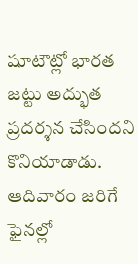షూటౌట్లో భారత జట్టు అద్భుత ప్రదర్శన చేసిందని కొనియాడాడు. ఆదివారం జరిగే ఫైనల్లో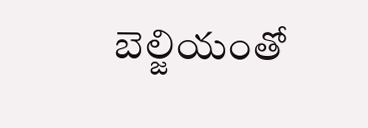బెల్జియంతో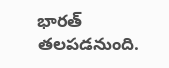భారత్ తలపడనుంది.